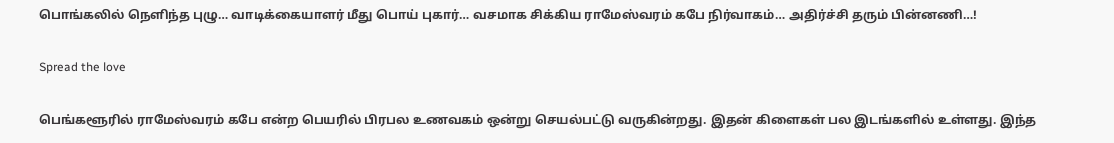பொங்கலில் நெளிந்த புழு… வாடிக்கையாளர் மீது பொய் புகார்… வசமாக சிக்கிய ராமேஸ்வரம் கபே நிர்வாகம்… அதிர்ச்சி தரும் பின்னணி…!

Spread the love

பெங்களூரில் ராமேஸ்வரம் கபே என்ற பெயரில் பிரபல உணவகம் ஒன்று செயல்பட்டு வருகின்றது. இதன் கிளைகள் பல இடங்களில் உள்ளது. இந்த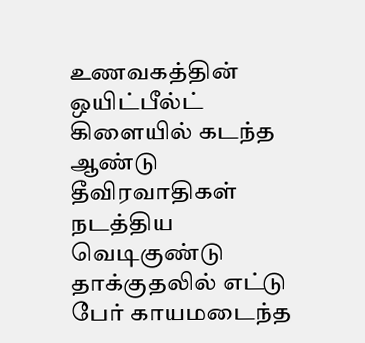உணவகத்தின் ஒயிட்பீல்ட் கிளையில் கடந்த ஆண்டு தீவிரவாதிகள் நடத்திய வெடிகுண்டு தாக்குதலில் எட்டு பேர் காயமடைந்த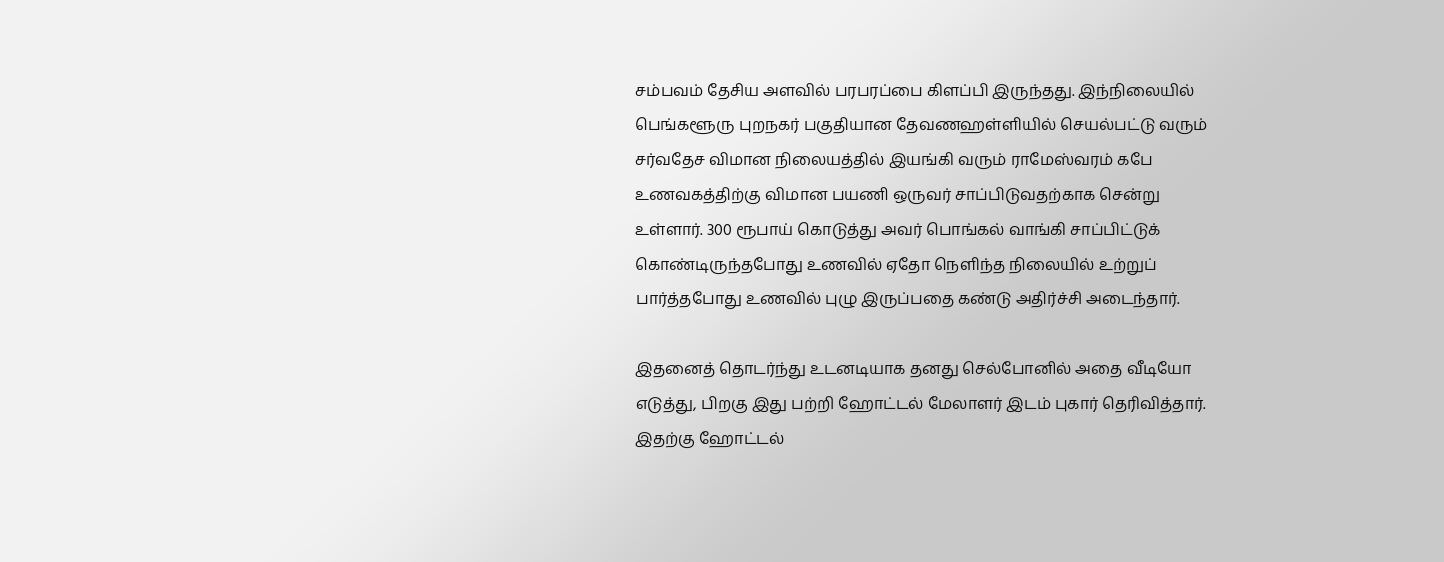சம்பவம் தேசிய அளவில் பரபரப்பை கிளப்பி இருந்தது. இந்நிலையில் பெங்களூரு புறநகர் பகுதியான தேவணஹள்ளியில் செயல்பட்டு வரும் சர்வதேச விமான நிலையத்தில் இயங்கி வரும் ராமேஸ்வரம் கபே உணவகத்திற்கு விமான பயணி ஒருவர் சாப்பிடுவதற்காக சென்று உள்ளார். 300 ரூபாய் கொடுத்து அவர் பொங்கல் வாங்கி சாப்பிட்டுக் கொண்டிருந்தபோது உணவில் ஏதோ நெளிந்த நிலையில் உற்றுப் பார்த்தபோது உணவில் புழு இருப்பதை கண்டு அதிர்ச்சி அடைந்தார்.

இதனைத் தொடர்ந்து உடனடியாக தனது செல்போனில் அதை வீடியோ எடுத்து, பிறகு இது பற்றி ஹோட்டல் மேலாளர் இடம் புகார் தெரிவித்தார். இதற்கு ஹோட்டல்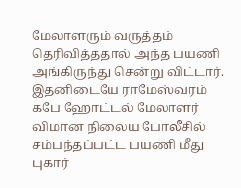மேலாளரும் வருத்தம் தெரிவித்ததால் அந்த பயணி அங்கிருந்து சென்று விட்டார். இதனிடையே ராமேஸ்வரம் கபே ஹோட்டல் மேலாளர் விமான நிலைய போலீசில் சம்பந்தப்பட்ட பயணி மீது புகார்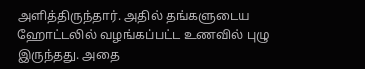அளித்திருந்தார். அதில் தங்களுடைய ஹோட்டலில் வழங்கப்பட்ட உணவில் புழு இருந்தது. அதை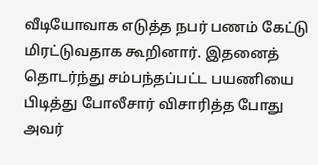வீடியோவாக எடுத்த நபர் பணம் கேட்டு மிரட்டுவதாக கூறினார். இதனைத் தொடர்ந்து சம்பந்தப்பட்ட பயணியை பிடித்து போலீசார் விசாரித்த போது அவர்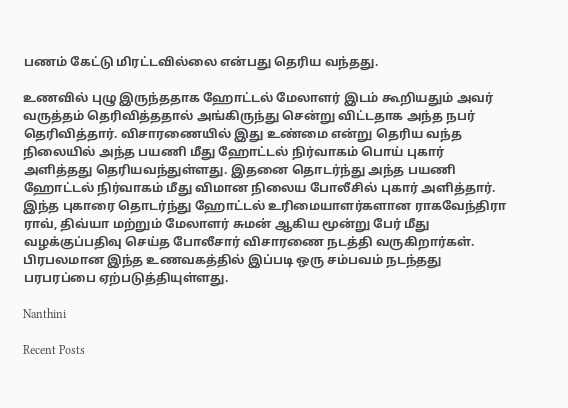பணம் கேட்டு மிரட்டவில்லை என்பது தெரிய வந்தது.

உணவில் புழு இருந்ததாக ஹோட்டல் மேலாளர் இடம் கூறியதும் அவர் வருத்தம் தெரிவித்ததால் அங்கிருந்து சென்று விட்டதாக அந்த நபர் தெரிவித்தார். விசாரணையில் இது உண்மை என்று தெரிய வந்த நிலையில் அந்த பயணி மீது ஹோட்டல் நிர்வாகம் பொய் புகார் அளித்தது தெரியவந்துள்ளது. இதனை தொடர்ந்து அந்த பயணி ஹோட்டல் நிர்வாகம் மீது விமான நிலைய போலீசில் புகார் அளித்தார். இந்த புகாரை தொடர்ந்து ஹோட்டல் உரிமையாளர்களான ராகவேந்திரா ராவ், திவ்யா மற்றும் மேலாளர் சுமன் ஆகிய மூன்று பேர் மீது வழக்குப்பதிவு செய்த போலீசார் விசாரணை நடத்தி வருகிறார்கள். பிரபலமான இந்த உணவகத்தில் இப்படி ஒரு சம்பவம் நடந்தது பரபரப்பை ஏற்படுத்தியுள்ளது.

Nanthini

Recent Posts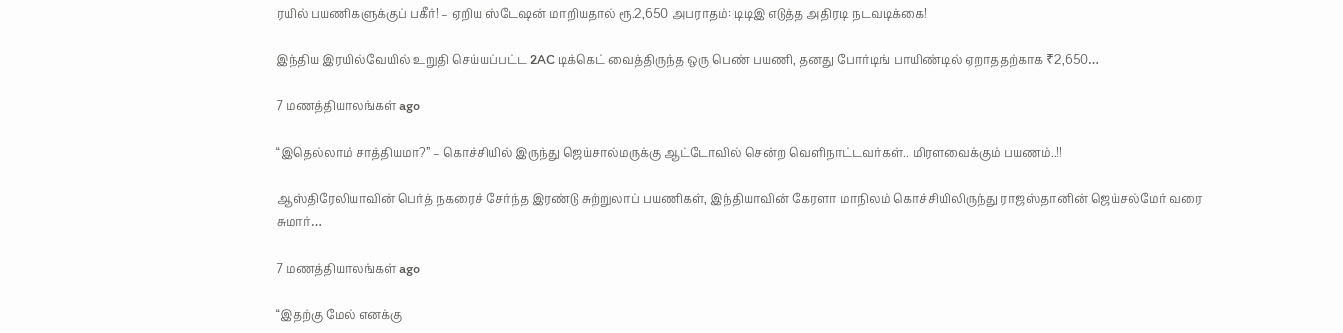ரயில் பயணிகளுக்குப் பகீர்! – ஏறிய ஸ்டேஷன் மாறியதால் ரூ.2,650 அபராதம்: டிடிஇ எடுத்த அதிரடி நடவடிக்கை!

இந்திய இரயில்வேயில் உறுதி செய்யப்பட்ட 2AC டிக்கெட் வைத்திருந்த ஒரு பெண் பயணி, தனது போர்டிங் பாயிண்டில் ஏறாததற்காக ₹2,650…

7 மணத்தியாலங்கள் ago

“இதெல்லாம் சாத்தியமா?” – கொச்சியில் இருந்து ஜெய்சால்மருக்கு ஆட்டோவில் சென்ற வெளிநாட்டவர்கள்.. மிரளவைக்கும் பயணம்..!!

ஆஸ்திரேலியாவின் பெர்த் நகரைச் சேர்ந்த இரண்டு சுற்றுலாப் பயணிகள், இந்தியாவின் கேரளா மாநிலம் கொச்சியிலிருந்து ராஜஸ்தானின் ஜெய்சல்மேர் வரை சுமார்…

7 மணத்தியாலங்கள் ago

“இதற்கு மேல் எனக்கு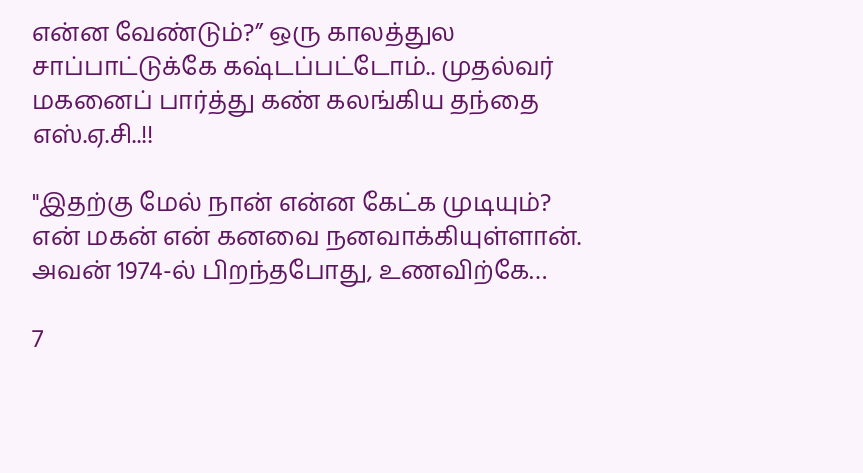என்ன வேண்டும்?” ஒரு காலத்துல சாப்பாட்டுக்கே கஷ்டப்பட்டோம்.. முதல்வர் மகனைப் பார்த்து கண் கலங்கிய தந்தை எஸ்.ஏ.சி..!!

"இதற்கு மேல் நான் என்ன கேட்க முடியும்? என் மகன் என் கனவை நனவாக்கியுள்ளான். அவன் 1974-ல் பிறந்தபோது, உணவிற்கே…

7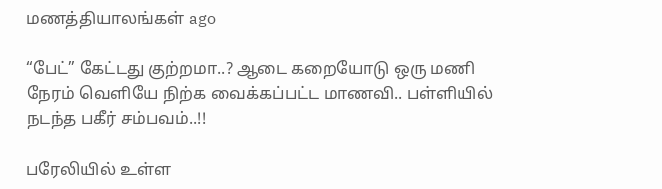மணத்தியாலங்கள் ago

“பேட்” கேட்டது குற்றமா..? ஆடை கறையோடு ஒரு மணி நேரம் வெளியே நிற்க வைக்கப்பட்ட மாணவி.. பள்ளியில் நடந்த பகீர் சம்பவம்..!!

பரேலியில் உள்ள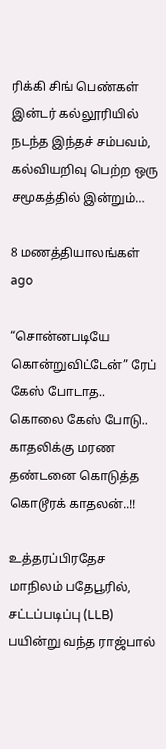ரிக்கி சிங் பெண்கள் இன்டர் கல்லூரியில் நடந்த இந்தச் சம்பவம், கல்வியறிவு பெற்ற ஒரு சமூகத்தில் இன்றும்…

8 மணத்தியாலங்கள் ago

“சொன்னபடியே கொன்றுவிட்டேன்” ரேப் கேஸ் போடாத.. கொலை கேஸ் போடு.. காதலிக்கு மரண தண்டனை கொடுத்த கொடூரக் காதலன்..!!

உத்தரப்பிரதேச மாநிலம் பதேபூரில், சட்டப்படிப்பு (LLB) பயின்று வந்த ராஜ்பால்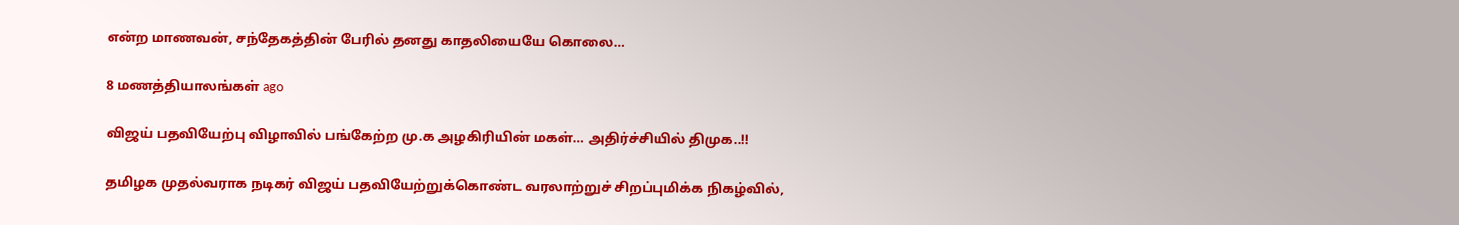என்ற மாணவன், சந்தேகத்தின் பேரில் தனது காதலியையே கொலை…

8 மணத்தியாலங்கள் ago

விஜய் பதவியேற்பு விழாவில் பங்கேற்ற மு.க அழகிரியின் மகள்… அதிர்ச்சியில் திமுக..!!

தமிழக முதல்வராக நடிகர் விஜய் பதவியேற்றுக்கொண்ட வரலாற்றுச் சிறப்புமிக்க நிகழ்வில்,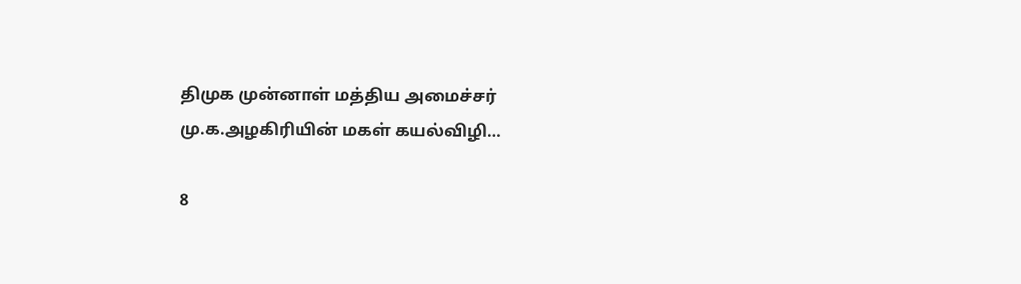திமுக முன்னாள் மத்திய அமைச்சர் மு.க.அழகிரியின் மகள் கயல்விழி…

8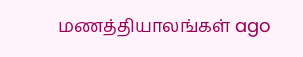மணத்தியாலங்கள் ago